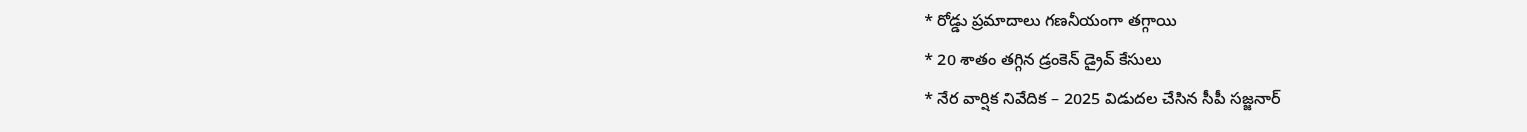* రోడ్డు ప్రమాదాలు గణనీయంగా తగ్గాయి
* 20 శాతం తగ్గిన డ్రంకెన్ డ్రైవ్ కేసులు
* నేర వార్షిక నివేదిక – 2025 విడుదల చేసిన సీపీ సజ్జనార్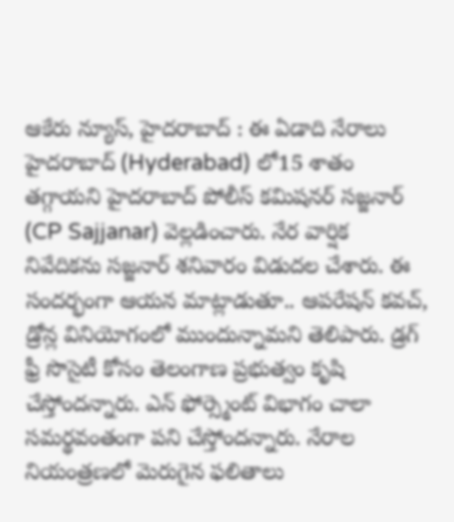ఆకేరు న్యూస్, హైదరాబాద్ : ఈ ఏడాది నేరాలు హైదరాబాద్ (Hyderabad) లో15 శాతం తగ్గాయని హైదరాబాద్ పోలీస్ కమిషనర్ సజ్జనార్ (CP Sajjanar) వెల్లడించారు. నేర వార్షిక నివేదికను సజ్జనార్ శనివారం విడుదల చేశారు. ఈ సందర్భంగా ఆయన మాట్లాడుతూ.. ఆపరేషన్ కవచ్, డ్రోన్ల వినియోగంలో ముందున్నామని తెలిపారు. డ్రగ్ ఫ్రీ సొసైటీ కోసం తెలంగాణ ప్రభుత్వం కృషి చేస్తోందన్నారు. ఎన్ ఫోర్స్మెంట్ విభాగం చాలా సమర్థవంతంగా పని చేస్తోందన్నారు. నేరాల నియంత్రణలో మెరుగైన ఫలితాలు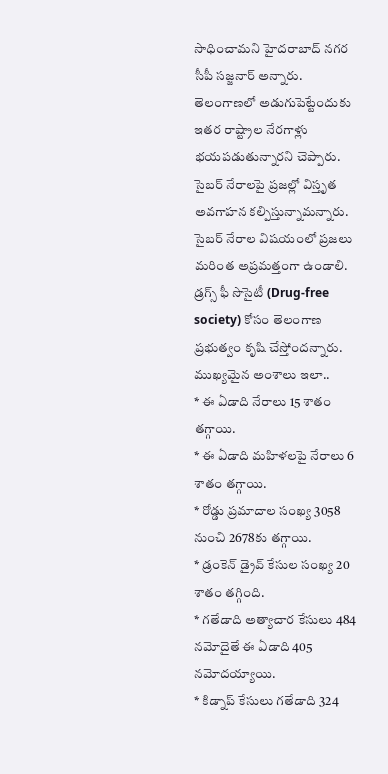సాధించామని హైదరాబాద్ నగర సీపీ సజ్జనార్ అన్నారు. తెలంగాణలో అడుగుపెట్టేందుకు ఇతర రాష్ట్రాల నేరగాళ్లు భయపడుతున్నారని చెప్పారు. సైబర్ నేరాలపై ప్రజల్లో విస్తృత అవగాహన కల్పిస్తున్నామన్నారు. సైబర్ నేరాల విషయంలో ప్రజలు మరింత అప్రమత్తంగా ఉండాలి. డ్రగ్స్ ఫీ సొసైటీ (Drug-free society) కోసం తెలంగాణ ప్రభుత్వం కృషి చేస్తోందన్నారు.
ముఖ్యమైన అంశాలు ఇలా..
* ఈ ఏడాది నేరాలు 15 శాతం తగ్గాయి.
* ఈ ఏడాది మహిళలపై నేరాలు 6 శాతం తగ్గాయి.
* రోడ్డు ప్రమాదాల సంఖ్య 3058 నుంచి 2678కు తగ్గాయి.
* డ్రంకెన్ డ్రైవ్ కేసుల సంఖ్య 20 శాతం తగ్గింది.
* గతేడాది అత్యాచార కేసులు 484 నమోదైతే ఈ ఏడాది 405 నమోదయ్యాయి.
* కిడ్నాప్ కేసులు గతేడాది 324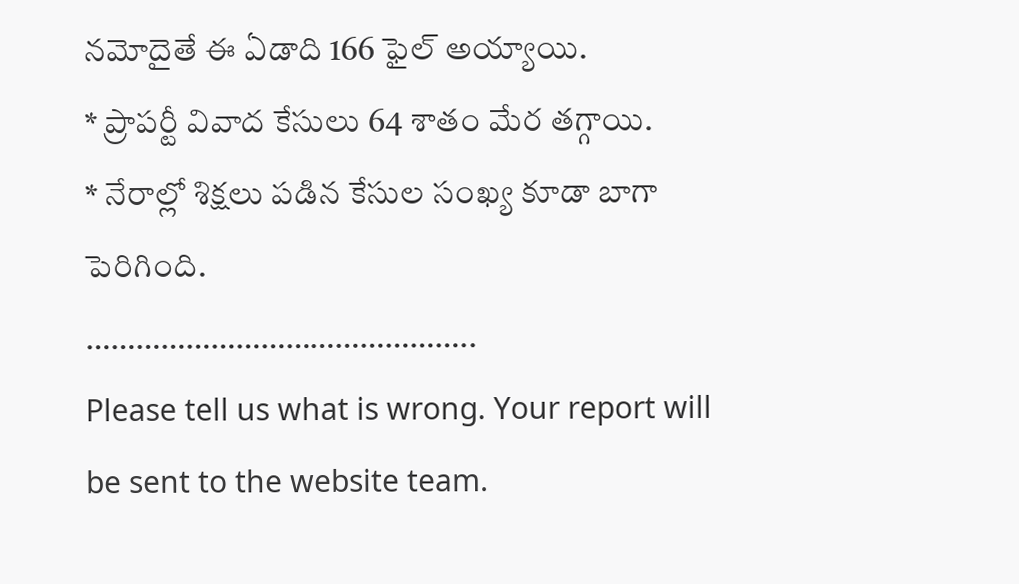నమోదైతే ఈ ఏడాది 166 ఫైల్ అయ్యాయి.
* ప్రాపర్టీ వివాద కేసులు 64 శాతం మేర తగ్గాయి.
* నేరాల్లో శిక్షలు పడిన కేసుల సంఖ్య కూడా బాగా పెరిగింది.
………………………………………..
Please tell us what is wrong. Your report will be sent to the website team.